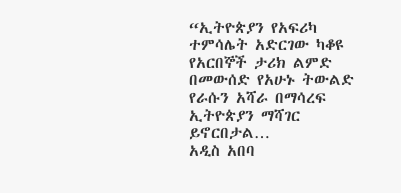“ኢትዮጵያን የአፍሪካ ተምሳሌት አድርገው ካቆዩ የአርበኞች ታሪክ ልምድ በመውሰድ የአሁኑ ትውልድ የራሱን አሻራ በማሳረፍ ኢትዮጵያን ማሻገር ይኖርበታል…
አዲስ አበባ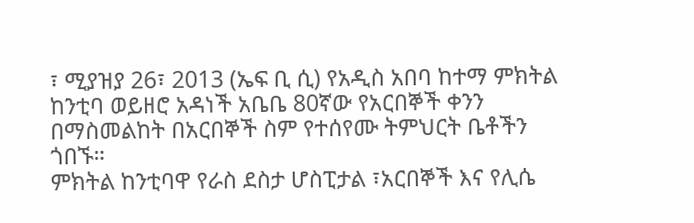፣ ሚያዝያ 26፣ 2013 (ኤፍ ቢ ሲ) የአዲስ አበባ ከተማ ምክትል ከንቲባ ወይዘሮ አዳነች አቤቤ 80ኛው የአርበኞች ቀንን በማስመልከት በአርበኞች ስም የተሰየሙ ትምህርት ቤቶችን ጎበኙ።
ምክትል ከንቲባዋ የራስ ደስታ ሆስፒታል ፣አርበኞች እና የሊሴ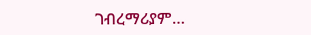ገብረማሪያም…